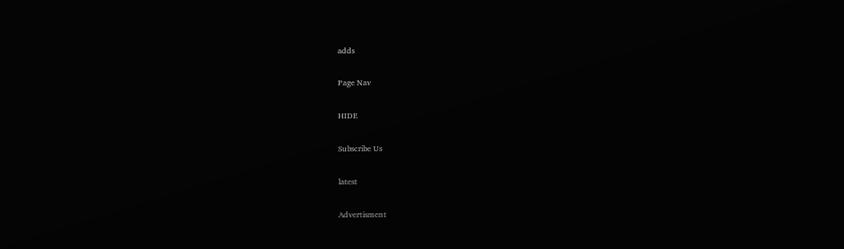adds

Page Nav

HIDE

Subscribe Us

latest

Advertisment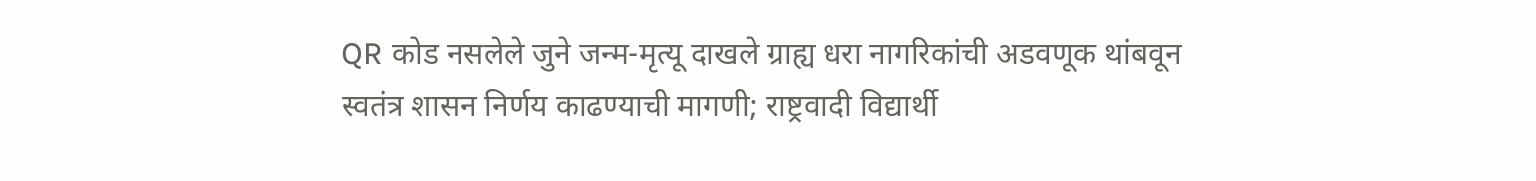QR कोड नसलेले जुने जन्म-मृत्यू दाखले ग्राह्य धरा नागरिकांची अडवणूक थांबवून स्वतंत्र शासन निर्णय काढण्याची मागणी; राष्ट्रवादी विद्यार्थी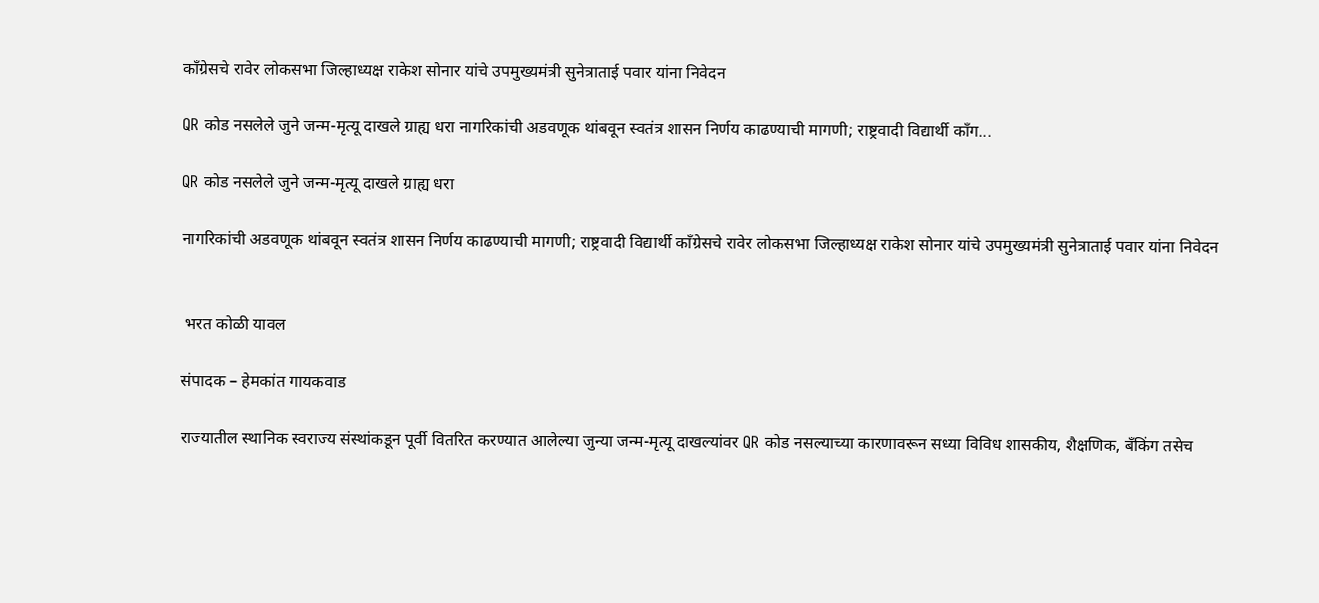काँग्रेसचे रावेर लोकसभा जिल्हाध्यक्ष राकेश सोनार यांचे उपमुख्यमंत्री सुनेत्राताई पवार यांना निवेदन

QR कोड नसलेले जुने जन्म-मृत्यू दाखले ग्राह्य धरा नागरिकांची अडवणूक थांबवून स्वतंत्र शासन निर्णय काढण्याची मागणी; राष्ट्रवादी विद्यार्थी काँग...

QR कोड नसलेले जुने जन्म-मृत्यू दाखले ग्राह्य धरा

नागरिकांची अडवणूक थांबवून स्वतंत्र शासन निर्णय काढण्याची मागणी; राष्ट्रवादी विद्यार्थी काँग्रेसचे रावेर लोकसभा जिल्हाध्यक्ष राकेश सोनार यांचे उपमुख्यमंत्री सुनेत्राताई पवार यांना निवेदन


 भरत कोळी यावल

संपादक – हेमकांत गायकवाड

राज्यातील स्थानिक स्वराज्य संस्थांकडून पूर्वी वितरित करण्यात आलेल्या जुन्या जन्म-मृत्यू दाखल्यांवर QR कोड नसल्याच्या कारणावरून सध्या विविध शासकीय, शैक्षणिक, बँकिंग तसेच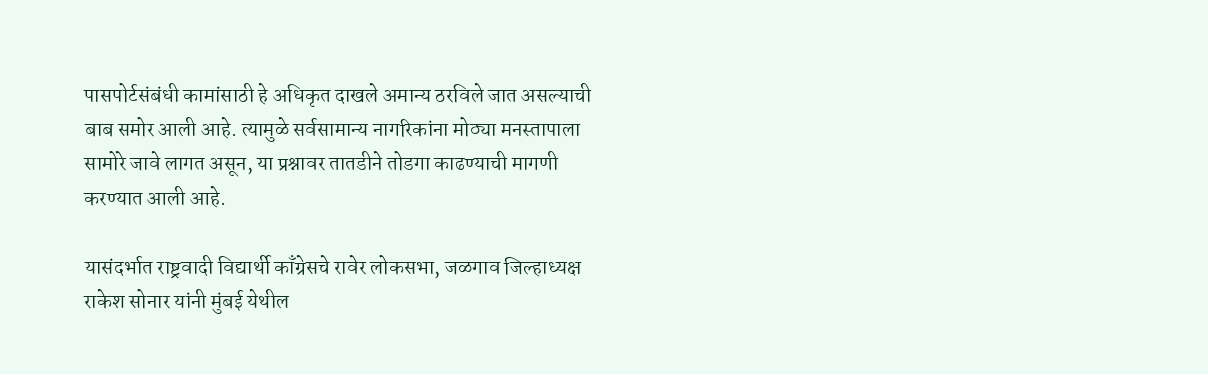पासपोर्टसंबंधी कामांसाठी हे अधिकृत दाखले अमान्य ठरविले जात असल्याची बाब समोर आली आहे. त्यामुळे सर्वसामान्य नागरिकांना मोठ्या मनस्तापाला सामोरे जावे लागत असून, या प्रश्नावर तातडीने तोडगा काढण्याची मागणी करण्यात आली आहे.

यासंदर्भात राष्ट्रवादी विद्यार्थी काँग्रेसचे रावेर लोकसभा, जळगाव जिल्हाध्यक्ष राकेश सोनार यांनी मुंबई येथील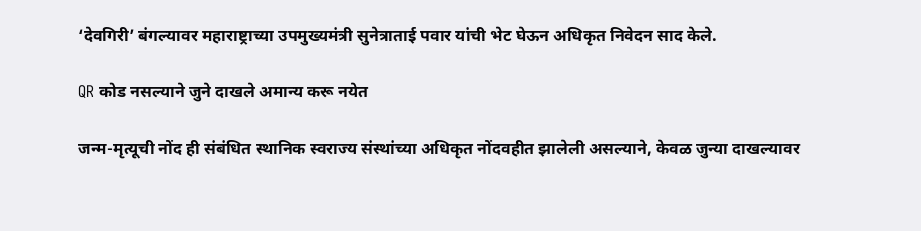‘देवगिरी’ बंगल्यावर महाराष्ट्राच्या उपमुख्यमंत्री सुनेत्राताई पवार यांची भेट घेऊन अधिकृत निवेदन साद केले.

QR कोड नसल्याने जुने दाखले अमान्य करू नयेत

जन्म-मृत्यूची नोंद ही संबंधित स्थानिक स्वराज्य संस्थांच्या अधिकृत नोंदवहीत झालेली असल्याने, केवळ जुन्या दाखल्यावर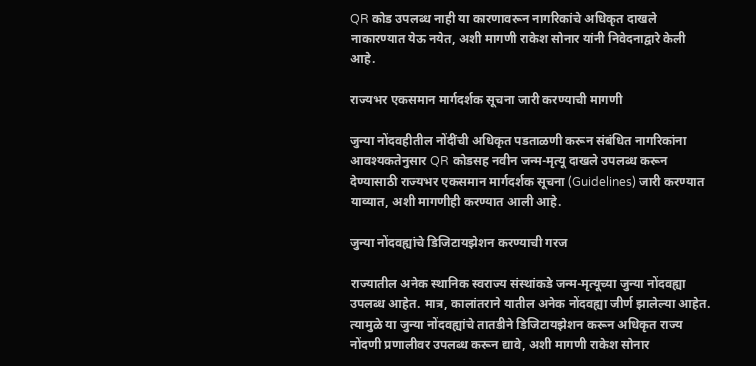QR कोड उपलब्ध नाही या कारणावरून नागरिकांचे अधिकृत दाखले नाकारण्यात येऊ नयेत, अशी मागणी राकेश सोनार यांनी निवेदनाद्वारे केली आहे.

राज्यभर एकसमान मार्गदर्शक सूचना जारी करण्याची मागणी

जुन्या नोंदवहीतील नोंदींची अधिकृत पडताळणी करून संबंधित नागरिकांना आवश्यकतेनुसार QR कोडसह नवीन जन्म-मृत्यू दाखले उपलब्ध करून देण्यासाठी राज्यभर एकसमान मार्गदर्शक सूचना (Guidelines) जारी करण्यात याव्यात, अशी मागणीही करण्यात आली आहे.

जुन्या नोंदवह्यांचे डिजिटायझेशन करण्याची गरज

राज्यातील अनेक स्थानिक स्वराज्य संस्थांकडे जन्म-मृत्यूच्या जुन्या नोंदवह्या उपलब्ध आहेत. मात्र, कालांतराने यातील अनेक नोंदवह्या जीर्ण झालेल्या आहेत. त्यामुळे या जुन्या नोंदवह्यांचे तातडीने डिजिटायझेशन करून अधिकृत राज्य नोंदणी प्रणालीवर उपलब्ध करून द्यावे, अशी मागणी राकेश सोनार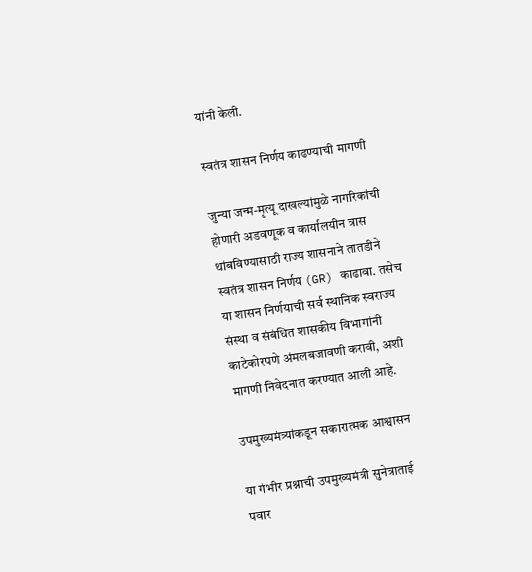यांनी केली.

स्वतंत्र शासन निर्णय काढण्याची मागणी

जुन्या जन्म-मृत्यू दाखल्यांमुळे नागरिकांची होणारी अडवणूक व कार्यालयीन त्रास थांबविण्यासाठी राज्य शासनाने तातडीने स्वतंत्र शासन निर्णय (GR) काढावा. तसेच या शासन निर्णयाची सर्व स्थानिक स्वराज्य संस्था व संबंधित शासकीय विभागांनी काटेकोरपणे अंमलबजावणी करावी, अशी मागणी निवेदनात करण्यात आली आहे.

उपमुख्यमंत्र्यांकडून सकारात्मक आश्वासन

या गंभीर प्रश्नाची उपमुख्यमंत्री सुनेत्राताई पवार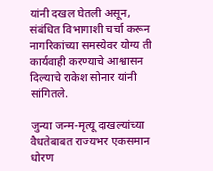यांनी दखल घेतली असून, संबंधित विभागाशी चर्चा करून नागरिकांच्या समस्येवर योग्य ती कार्यवाही करण्याचे आश्वासन दिल्याचे राकेश सोनार यांनी सांगितले.

जुन्या जन्म-मृत्यू दाखल्यांच्या वैधतेबाबत राज्यभर एकसमान धोरण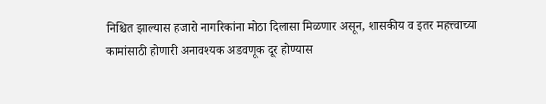निश्चित झाल्यास हजारो नागरिकांना मोठा दिलासा मिळणार असून, शासकीय व इतर महत्त्वाच्या कामांसाठी होणारी अनावश्यक अडवणूक दूर होण्यास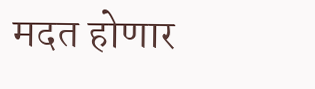मदत होणार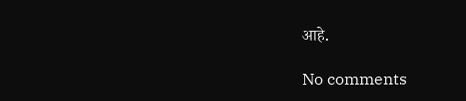आहे.

No comments